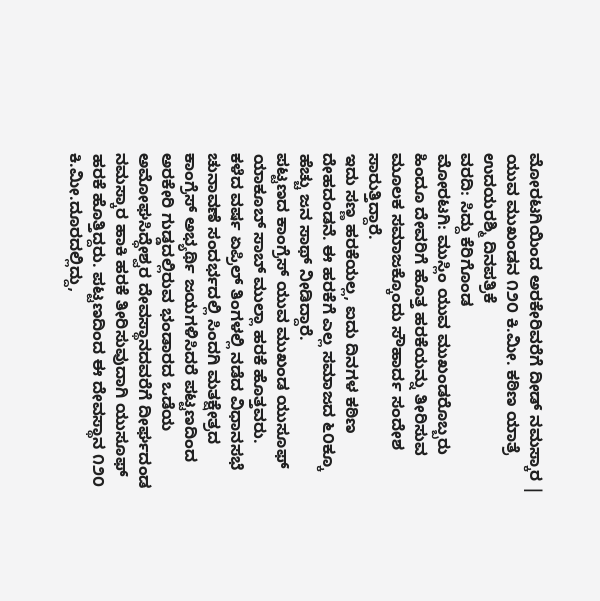ಮೋರಟಗಿಯಿಂದ ಅರಕೇರಿವರೆಗೆ ದೀಡ್ ನಮಸ್ಕಾರ | ಯುವ ಮುಖಂಡನ ೧೨೦ ಕಿ.ಮೀ. ಕಠಿಣ ಯಾತ್ರೆ
ಉದಯರಶ್ಮಿ ದಿನಪತ್ರಿಕೆ
ವರದಿ: ಸಿದ್ದು ಕೆರಿಗೊಂಡ
ಮೋರಟಗಿ: ಮುಸ್ಲಿಂ ಯುವ ಮುಖಂಡರೊಬ್ಬರು ಹಿಂದೂ ದೇವರಿಗೆ ಹೊತ್ತ ಹರಕೆಯನ್ನು ತೀರಿಸುವ ಮೂಲಕ ಸಮಾಜಕ್ಕೊಂದು ಸೌಹಾರ್ದ ಸಂದೇಶ ಸಾರುತ್ತಿದ್ದಾರೆ.
ಇದು ಸಣ್ಣ ಹರಕೆಯಲ್ಲ, ಐದು ದಿನಗಳ ಕಠಿಣ ದೇಹದಂಡನೆ. ಈ ಹರಕೆಗೆ ಎಲ್ಲ ಸಮಾಜದ ೬೦ಕ್ಕೂ ಹೆಚ್ಚು ಜನ ಸಾಥ್ ನೀಡಿದ್ದಾರೆ.
ಪಟ್ಟಣದ ಕಾಂಗ್ರೆಸ್ ಯುವ ಮುಖಂಡ ಯುಸೂಫ್ ಯಾಕೂಬ್ ಸಾಬ್ ಮುಲ್ಲಾ ಹರಕೆ ಹೊತ್ತವರು.
ಕಳೆದ ವರ್ಷ ಏಪ್ರಿಲ್ ತಿಂಗಳಲ್ಲಿ ನಡೆದ ವಿಧಾನಸಭೆ ಚುನಾವಣೆ ಸಂದರ್ಭದಲ್ಲಿ ಸಿಂದಗಿ ಮತಕ್ಷೇತ್ರದ ಕಾಂಗ್ರೆಸ್ ಅಭ್ಯರ್ಥಿ ಜಯಗಳಿಸಿದರೆ ಪಟ್ಟಣದಿಂದ ಅರಕೇರಿ ಗುಡ್ಡದಲ್ಲಿರುವ ಭಂಡಾರದ ಒಡೆಯ ಅಮೋಘಸಿದ್ಧೇಶ್ವರ ದೇವಸ್ಥಾನದವರೆಗೆ ದೀರ್ಘದಂಡ ನಮಸ್ಕಾರ ಹಾಕಿ ಹರಕೆ ತೀರಿಸುವುದಾಗಿ ಯುಸೂಫ್ ಹರಕೆ ಹೊತ್ತಿದ್ದರು. ಪಟ್ಟಣದಿಂದ ಈ ದೇವಸ್ಥಾನ ೧೨೦ ಕಿ.ಮೀ.ದೂರದಲ್ಲಿದ್ದು,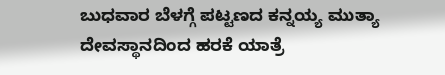ಬುಧವಾರ ಬೆಳಗ್ಗೆ ಪಟ್ಟಣದ ಕನ್ನಯ್ಯ ಮುತ್ಯಾ ದೇವಸ್ಥಾನದಿಂದ ಹರಕೆ ಯಾತ್ರೆ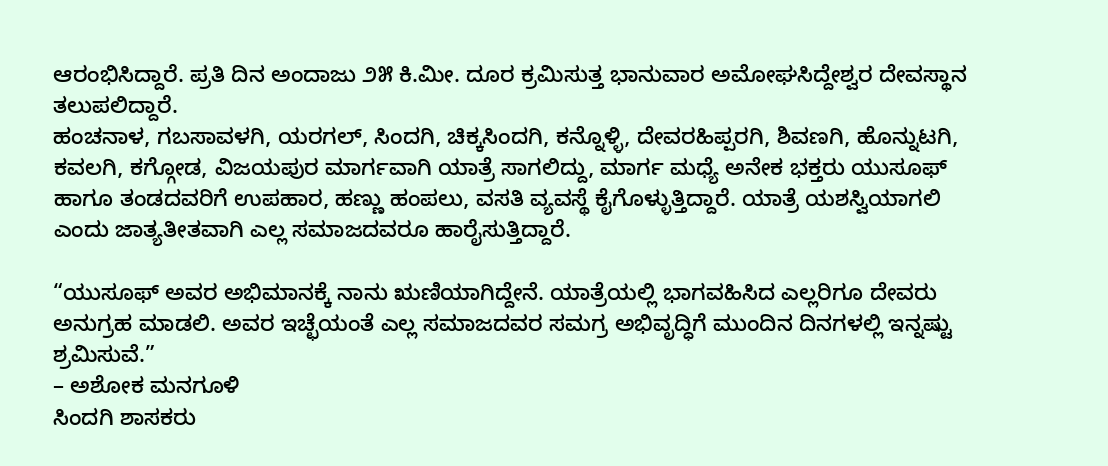ಆರಂಭಿಸಿದ್ದಾರೆ. ಪ್ರತಿ ದಿನ ಅಂದಾಜು ೨೫ ಕಿ.ಮೀ. ದೂರ ಕ್ರಮಿಸುತ್ತ ಭಾನುವಾರ ಅಮೋಘಸಿದ್ದೇಶ್ವರ ದೇವಸ್ಥಾನ ತಲುಪಲಿದ್ದಾರೆ.
ಹಂಚನಾಳ, ಗಬಸಾವಳಗಿ, ಯರಗಲ್, ಸಿಂದಗಿ, ಚಿಕ್ಕಸಿಂದಗಿ, ಕನ್ನೊಳ್ಳಿ, ದೇವರಹಿಪ್ಪರಗಿ, ಶಿವಣಗಿ, ಹೊನ್ನುಟಗಿ, ಕವಲಗಿ, ಕಗ್ಗೋಡ, ವಿಜಯಪುರ ಮಾರ್ಗವಾಗಿ ಯಾತ್ರೆ ಸಾಗಲಿದ್ದು, ಮಾರ್ಗ ಮಧ್ಯೆ ಅನೇಕ ಭಕ್ತರು ಯುಸೂಫ್ ಹಾಗೂ ತಂಡದವರಿಗೆ ಉಪಹಾರ, ಹಣ್ಣು ಹಂಪಲು, ವಸತಿ ವ್ಯವಸ್ಥೆ ಕೈಗೊಳ್ಳುತ್ತಿದ್ದಾರೆ. ಯಾತ್ರೆ ಯಶಸ್ವಿಯಾಗಲಿ ಎಂದು ಜಾತ್ಯತೀತವಾಗಿ ಎಲ್ಲ ಸಮಾಜದವರೂ ಹಾರೈಸುತ್ತಿದ್ದಾರೆ.

“ಯುಸೂಫ್ ಅವರ ಅಭಿಮಾನಕ್ಕೆ ನಾನು ಋಣಿಯಾಗಿದ್ದೇನೆ. ಯಾತ್ರೆಯಲ್ಲಿ ಭಾಗವಹಿಸಿದ ಎಲ್ಲರಿಗೂ ದೇವರು ಅನುಗ್ರಹ ಮಾಡಲಿ. ಅವರ ಇಚ್ಛೆಯಂತೆ ಎಲ್ಲ ಸಮಾಜದವರ ಸಮಗ್ರ ಅಭಿವೃದ್ಧಿಗೆ ಮುಂದಿನ ದಿನಗಳಲ್ಲಿ ಇನ್ನಷ್ಟು ಶ್ರಮಿಸುವೆ.”
– ಅಶೋಕ ಮನಗೂಳಿ
ಸಿಂದಗಿ ಶಾಸಕರು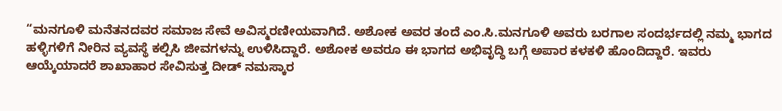“ಮನಗೂಳಿ ಮನೆತನದವರ ಸಮಾಜ ಸೇವೆ ಅವಿಸ್ಮರಣೀಯವಾಗಿದೆ. ಅಶೋಕ ಅವರ ತಂದೆ ಎಂ.ಸಿ.ಮನಗೂಳಿ ಅವರು ಬರಗಾಲ ಸಂದರ್ಭದಲ್ಲಿ ನಮ್ಮ ಭಾಗದ ಹಳ್ಳಿಗಳಿಗೆ ನೀರಿನ ವ್ಯವಸ್ಥೆ ಕಲ್ಪಿಸಿ ಜೀವಗಳನ್ನು ಉಳಿಸಿದ್ದಾರೆ. ಅಶೋಕ ಅವರೂ ಈ ಭಾಗದ ಅಭಿವೃದ್ಧಿ ಬಗ್ಗೆ ಅಪಾರ ಕಳಕಳಿ ಹೊಂದಿದ್ದಾರೆ. ಇವರು ಆಯ್ಕೆಯಾದರೆ ಶಾಖಾಹಾರ ಸೇವಿಸುತ್ತ ದೀಡ್ ನಮಸ್ಕಾರ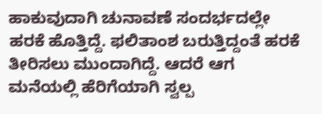ಹಾಕುವುದಾಗಿ ಚುನಾವಣೆ ಸಂದರ್ಭದಲ್ಲೇ ಹರಕೆ ಹೊತ್ತಿದ್ದೆ. ಫಲಿತಾಂಶ ಬರುತ್ತಿದ್ದಂತೆ ಹರಕೆ ತೀರಿಸಲು ಮುಂದಾಗಿದ್ದೆ. ಆದರೆ ಆಗ ಮನೆಯಲ್ಲಿ ಹೆರಿಗೆಯಾಗಿ ಸ್ವಲ್ಪ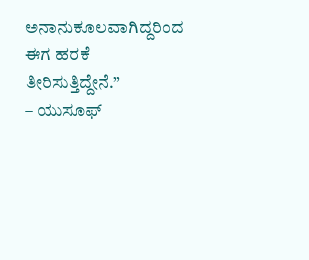ಅನಾನುಕೂಲವಾಗಿದ್ದರಿಂದ ಈಗ ಹರಕೆ ತೀರಿಸುತ್ತಿದ್ದೇನೆ.”
– ಯುಸೂಫ್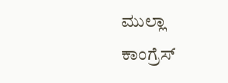ಮುಲ್ಲಾ
ಕಾಂಗ್ರೆಸ್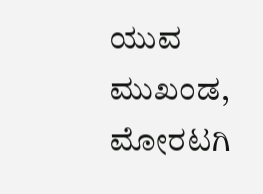ಯುವ ಮುಖಂಡ, ಮೋರಟಗಿ